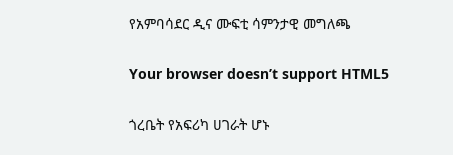የአምባሳደር ዲና ሙፍቲ ሳምንታዊ መግለጫ

Your browser doesn’t support HTML5

ጎረቤት የአፍሪካ ሀገራት ሆኑ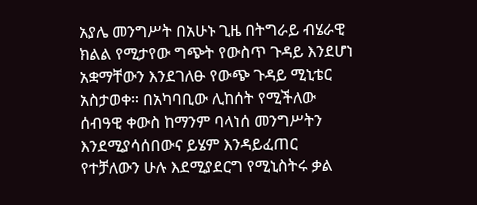አያሌ መንግሥት በአሁኑ ጊዜ በትግራይ ብሄራዊ ክልል የሚታየው ግጭት የውስጥ ጉዳይ እንደሆነ አቋማቸውን እንደገለፁ የውጭ ጉዳይ ሚኒቴር አስታወቀ። በአካባቢው ሊከሰት የሚችለው ሰብዓዊ ቀውስ ከማንም ባላነሰ መንግሥትን እንደሚያሳሰበውና ይሄም እንዳይፈጠር የተቻለውን ሁሉ እደሚያደርግ የሚኒስትሩ ቃል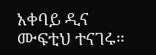አቀባይ ዲና ሙፍቲህ ተናገሩ።